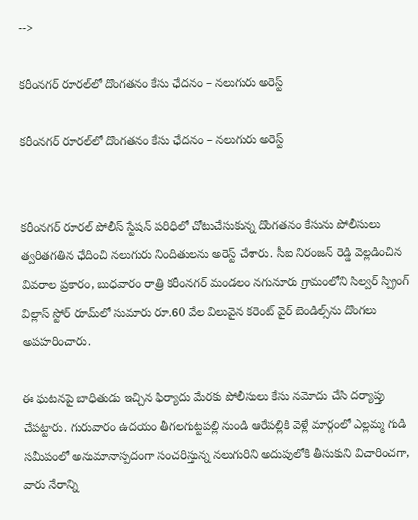-->

కరీంనగర్ రూరల్‌లో దొంగతనం కేసు ఛేదనం – నలుగురు అరెస్ట్

కరీంనగర్ రూరల్‌లో దొంగతనం కేసు ఛేదనం – నలుగురు అరెస్ట్


కరీంనగర్ రూరల్ పోలీస్ స్టేషన్ పరిధిలో చోటుచేసుకున్న దొంగతనం కేసును పోలీసులు త్వరితగతిన ఛేదించి నలుగురు నిందితులను అరెస్ట్ చేశారు. సీఐ నిరంజన్ రెడ్డి వెల్లడించిన వివరాల ప్రకారం, బుధవారం రాత్రి కరీంనగర్ మండలం నగునూరు గ్రామంలోని సిల్వర్ స్ప్రింగ్ విల్లాస్ స్టోర్ రూమ్‌లో సుమారు రూ.60 వేల విలువైన కరెంట్ వైర్ బెండిల్స్‌ను దొంగలు అపహరించారు.

ఈ ఘటనపై బాధితుడు ఇచ్చిన ఫిర్యాదు మేరకు పోలీసులు కేసు నమోదు చేసి దర్యాప్తు చేపట్టారు. గురువారం ఉదయం తీగలగుట్టపల్లి నుండి ఆరేపల్లికి వెళ్లే మార్గంలో ఎల్లమ్మ గుడి సమీపంలో అనుమానాస్పదంగా సంచరిస్తున్న నలుగురిని అదుపులోకి తీసుకుని విచారించగా, వారు నేరాన్ని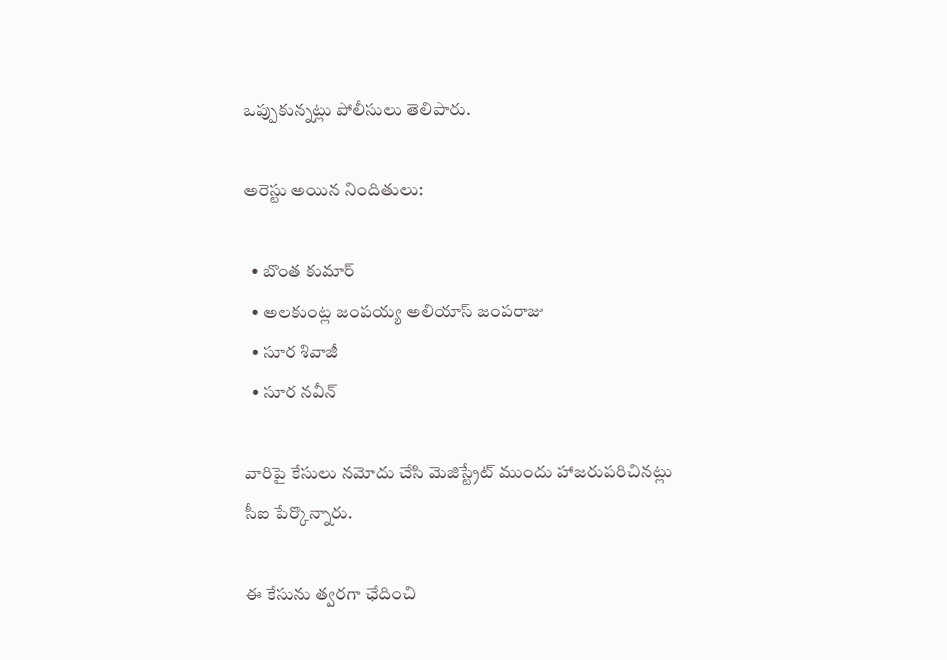ఒప్పుకున్నట్లు పోలీసులు తెలిపారు.

అరెస్టు అయిన నిందితులు:

  • బొంత కుమార్
  • అలకుంట్ల జంపయ్య అలియాస్ జంపరాజు
  • సూర శివాజీ
  • సూర నవీన్

వారిపై కేసులు నమోదు చేసి మెజిస్ట్రేట్ ముందు హాజరుపరిచినట్లు సీఐ పేర్కొన్నారు.

ఈ కేసును త్వరగా ఛేదించి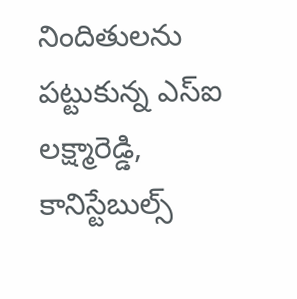నిందితులను పట్టుకున్న ఎస్‌ఐ లక్ష్మారెడ్డి, కానిస్టేబుల్స్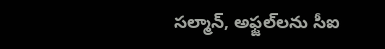సల్మాన్, అఫ్జల్‌లను సీఐ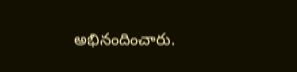అభినందించారు.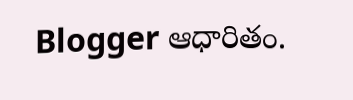Blogger ఆధారితం.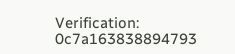Verification: 0c7a163838894793